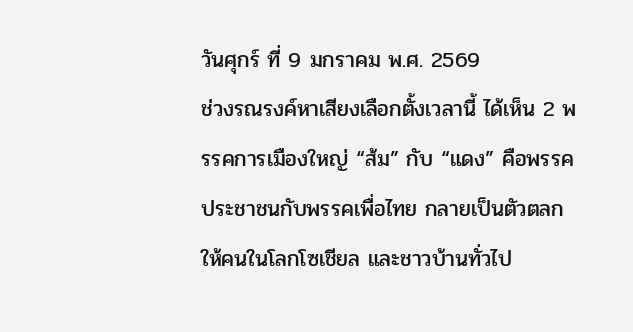วันศุกร์ ที่ 9 มกราคม พ.ศ. 2569
ช่วงรณรงค์หาเสียงเลือกตั้งเวลานี้ ได้เห็น 2 พรรคการเมืองใหญ่ “ส้ม” กับ “แดง” คือพรรคประชาชนกับพรรคเพื่อไทย กลายเป็นตัวตลกให้คนในโลกโซเชียล และชาวบ้านทั่วไป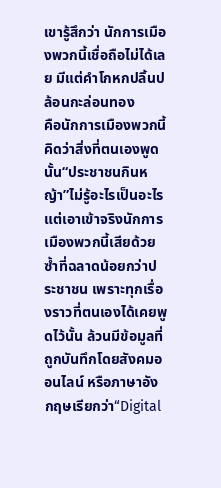เขารู้สึกว่า นักการเมืองพวกนี้เชื่อถือไม่ได้เลย มีแต่คำโกหกปลิ้นปล้อนกะล่อนทอง
คือนักการเมืองพวกนี้ คิดว่าสิ่งที่ตนเองพูดนั้น“ประชาชนกินหญ้า”ไม่รู้อะไรเป็นอะไร แต่เอาเข้าจริงนักการเมืองพวกนี้เสียด้วยซ้ำที่ฉลาดน้อยกว่าประชาชน เพราะทุกเรื่องราวที่ตนเองได้เคยพูดไว้นั้น ล้วนมีข้อมูลที่ถูกบันทึกโดยสังคมออนไลน์ หรือภาษาอังกฤษเรียกว่า“Digital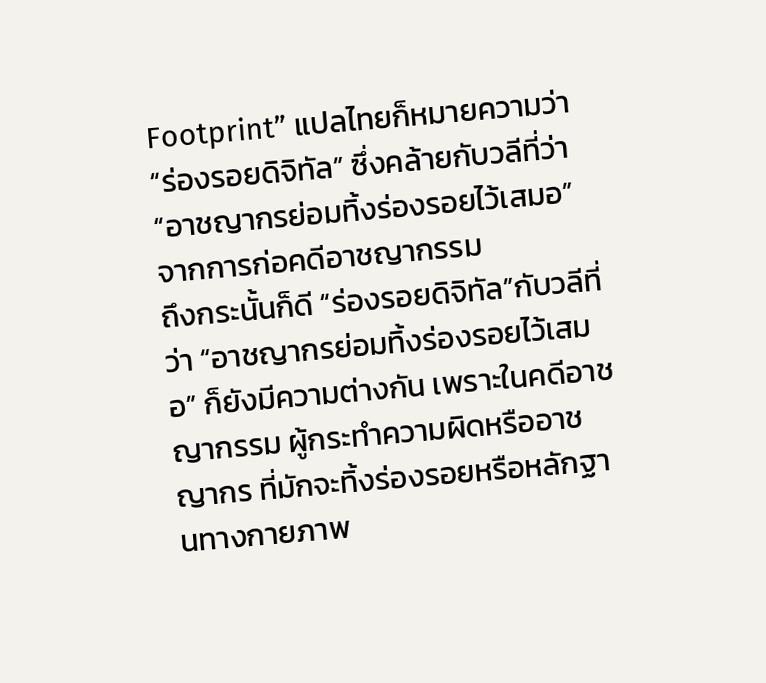Footprint” แปลไทยก็หมายความว่า “ร่องรอยดิจิทัล” ซึ่งคล้ายกับวลีที่ว่า“อาชญากรย่อมทิ้งร่องรอยไว้เสมอ” จากการก่อคดีอาชญากรรม
ถึงกระนั้นก็ดี “ร่องรอยดิจิทัล”กับวลีที่ว่า “อาชญากรย่อมทิ้งร่องรอยไว้เสมอ” ก็ยังมีความต่างกัน เพราะในคดีอาชญากรรม ผู้กระทำความผิดหรืออาชญากร ที่มักจะทิ้งร่องรอยหรือหลักฐานทางกายภาพ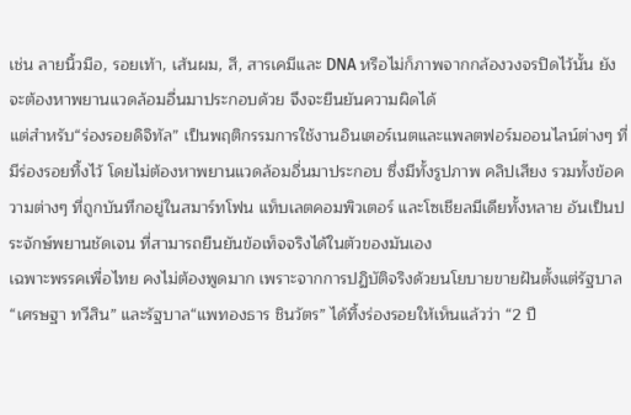เช่น ลายนิ้วมือ, รอยเท้า, เส้นผม, สี, สารเคมีและ DNA หรือไม่ก็ภาพจากกล้องวงจรปิดไว้นั้น ยังจะต้องหาพยานแวดล้อมอื่นมาประกอบด้วย จึงจะยืนยันความผิดได้
แต่สำหรับ“ร่องรอยดิจิทัล” เป็นพฤติกรรมการใช้งานอินเตอร์เนตและแพลตฟอร์มออนไลน์ต่างๆ ที่มีร่องรอยทิ้งไว้ โดยไม่ต้องหาพยานแวดล้อมอื่นมาประกอบ ซึ่งมีทั้งรูปภาพ คลิปเสียง รวมทั้งข้อความต่างๆ ที่ถูกบันทึกอยู่ในสมาร์ทโฟน แท็บเลตคอมพิวเตอร์ และโซเชียลมีเดียทั้งหลาย อันเป็นประจักษ์พยานชัดเจน ที่สามารถยืนยันข้อเท็จจริงได้ในตัวของมันเอง
เฉพาะพรรคเพื่อไทย คงไม่ต้องพูดมาก เพราะจากการปฏิบัติจริงด้วยนโยบายขายฝันตั้งแต่รัฐบาล“เศรษฐา ทวีสิน” และรัฐบาล“แพทองธาร ชินวัตร” ได้ทิ้งร่องรอยให้เห็นแล้วว่า “2 ปี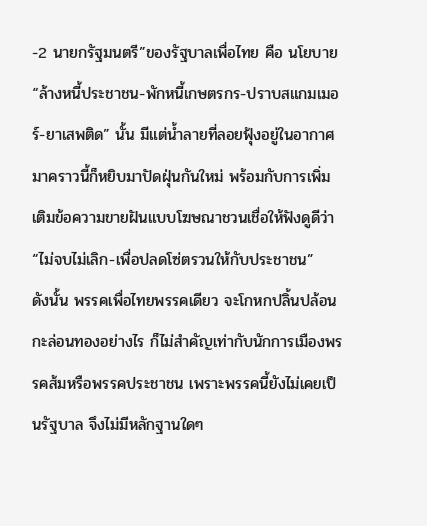-2 นายกรัฐมนตรี”ของรัฐบาลเพื่อไทย คือ นโยบาย“ล้างหนี้ประชาชน-พักหนี้เกษตรกร-ปราบสแกมเมอร์-ยาเสพติด” นั้น มีแต่น้ำลายที่ลอยฟุ้งอยู่ในอากาศ มาคราวนี้ก็หยิบมาปัดฝุ่นกันใหม่ พร้อมกับการเพิ่มเติมข้อความขายฝันแบบโฆษณาชวนเชื่อให้ฟังดูดีว่า “ไม่จบไม่เลิก-เพื่อปลดโซ่ตรวนให้กับประชาชน”
ดังนั้น พรรคเพื่อไทยพรรคเดียว จะโกหกปลิ้นปล้อนกะล่อนทองอย่างไร ก็ไม่สำคัญเท่ากับนักการเมืองพรรคส้มหรือพรรคประชาชน เพราะพรรคนี้ยังไม่เคยเป็นรัฐบาล จึงไม่มีหลักฐานใดๆ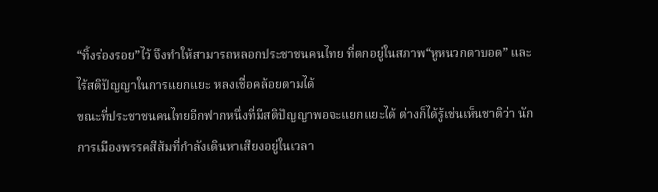“ทิ้งร่องรอย”ไว้ จึงทำให้สามารถหลอกประชาชนคนไทย ที่ตกอยู่ในสภาพ“หูหนวกตาบอด” และไร้สติปัญญาในการแยกแยะ หลงเชื่อคล้อยตามได้
ขณะที่ประชาชนคนไทยอีกฟากหนึ่งที่มีสติปัญญาพอจะแยกแยะได้ ต่างก็ได้รู้เช่นเห็นชาติว่า นักการเมืองพรรคสีส้มที่กำลังเดินหาเสียงอยู่ในเวลา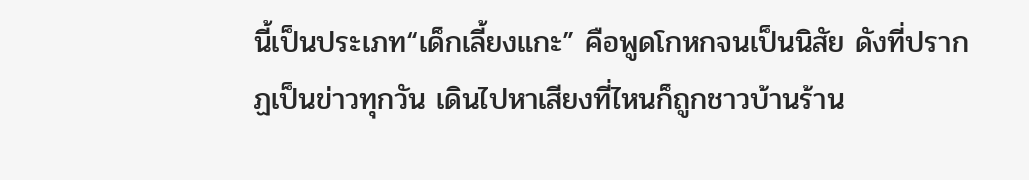นี้เป็นประเภท“เด็กเลี้ยงแกะ” คือพูดโกหกจนเป็นนิสัย ดังที่ปรากฏเป็นข่าวทุกวัน เดินไปหาเสียงที่ไหนก็ถูกชาวบ้านร้าน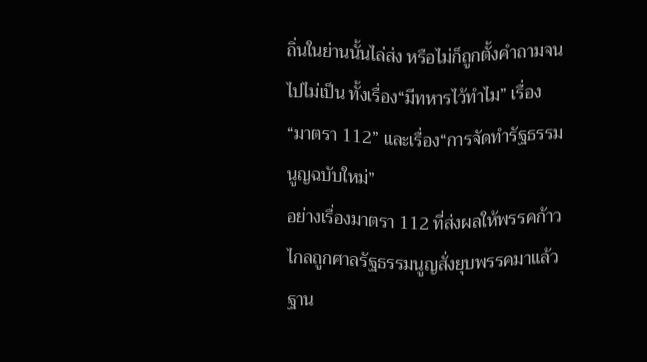ถิ่นในย่านนั้นไล่ส่ง หรือไม่ก็ถูกตั้งคำถามจนไปไม่เป็น ทั้งเรื่อง“มีทหารไว้ทำไม” เรื่อง“มาตรา 112” และเรื่อง“การจัดทำรัฐธรรมนูญฉบับใหม่”
อย่างเรื่องมาตรา 112 ที่ส่งผลให้พรรคก้าวไกลถูกศาลรัฐธรรมนูญสั่งยุบพรรคมาแล้ว ฐาน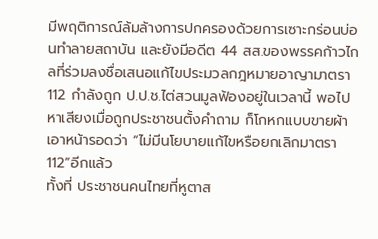มีพฤติการณ์ล้มล้างการปกครองด้วยการเซาะกร่อนบ่อนทำลายสถาบัน และยังมีอดีต 44 สส.ของพรรคก้าวไกลที่ร่วมลงชื่อเสนอแก้ไขประมวลกฎหมายอาญามาตรา 112 กำลังถูก ป.ป.ช.ไต่สวนมูลฟ้องอยู่ในเวลานี้ พอไปหาเสียงเมื่อถูกประชาชนตั้งคำถาม ก็โกหกแบบขายผ้าเอาหน้ารอดว่า “ไม่มีนโยบายแก้ไขหรือยกเลิกมาตรา 112”อีกแล้ว
ทั้งที่ ประชาชนคนไทยที่หูตาส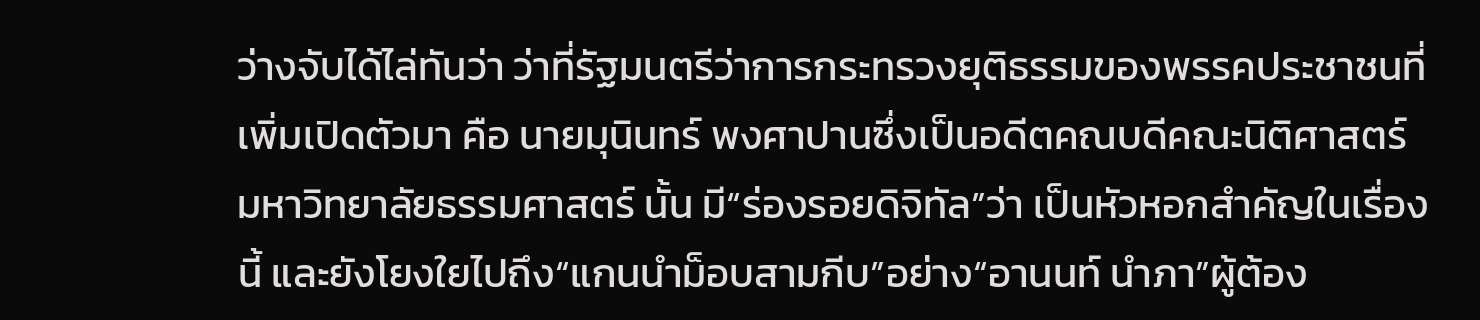ว่างจับได้ไล่ทันว่า ว่าที่รัฐมนตรีว่าการกระทรวงยุติธรรมของพรรคประชาชนที่เพิ่มเปิดตัวมา คือ นายมุนินทร์ พงศาปานซึ่งเป็นอดีตคณบดีคณะนิติศาสตร์ มหาวิทยาลัยธรรมศาสตร์ นั้น มี“ร่องรอยดิจิทัล”ว่า เป็นหัวหอกสำคัญในเรื่องนี้ และยังโยงใยไปถึง“แกนนำม็อบสามกีบ”อย่าง“อานนท์ นำภา”ผู้ต้อง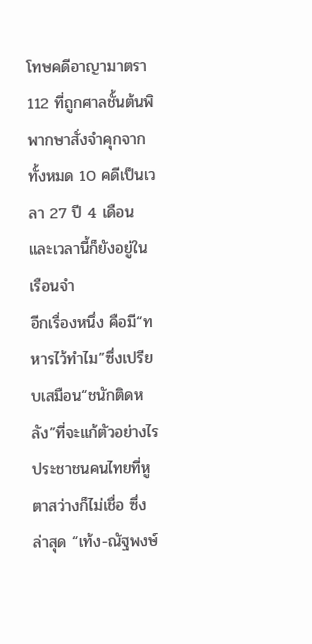โทษคดีอาญามาตรา 112 ที่ถูกศาลชั้นต้นพิพากษาสั่งจำคุกจากทั้งหมด 10 คดีเป็นเวลา 27 ปี 4 เดือน และเวลานี้ก็ยังอยู่ในเรือนจำ
อีกเรื่องหนึ่ง คือมี“ทหารไว้ทำไม”ซึ่งเปรียบเสมือน“ชนักติดหลัง”ที่จะแก้ตัวอย่างไร ประชาชนคนไทยที่หูตาสว่างก็ไม่เชื่อ ซึ่งล่าสุด “เท้ง-ณัฐพงษ์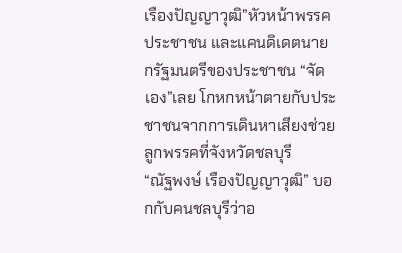เรืองปัญญาวุฒิ”หัวหน้าพรรคประชาชน และแคนดิเดตนายกรัฐมนตรีของประชาชน “จัดเอง”เลย โกหกหน้าตายกับประชาชนจากการเดินหาเสียงช่วยลูกพรรคที่จังหวัดชลบุรี
“ณัฐพงษ์ เรืองปัญญาวุฒิ” บอกกับคนชลบุรีว่าอ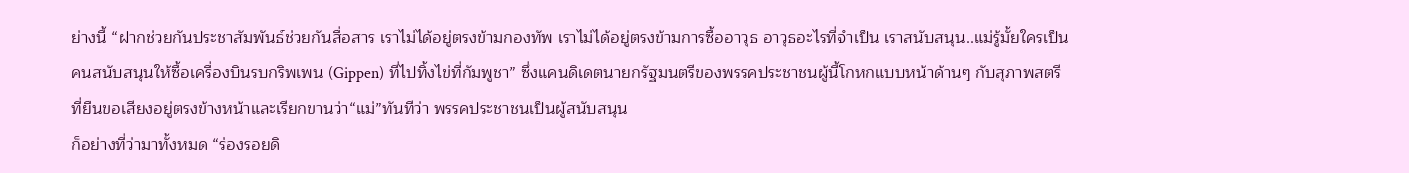ย่างนี้ “ฝากช่วยกันประชาสัมพันธ์ช่วยกันสื่อสาร เราไม่ได้อยู่ตรงข้ามกองทัพ เราไม่ได้อยู่ตรงข้ามการซื้ออาวุธ อาวุธอะไรที่จำเป็น เราสนับสนุน..แม่รู้มั้ยใครเป็นคนสนับสนุนให้ซื้อเครื่องบินรบกริพเพน (Gippen) ที่ไปทิ้งไข่ที่กัมพูชา” ซึ่งแคนดิเดตนายกรัฐมนตรีของพรรคประชาชนผู้นี้โกหกแบบหน้าด้านๆ กับสุภาพสตรี
ที่ยืนขอเสียงอยู่ตรงข้างหน้าและเรียกขานว่า“แม่”ทันทีว่า พรรคประชาชนเป็นผู้สนับสนุน
ก็อย่างที่ว่ามาทั้งหมด “ร่องรอยดิ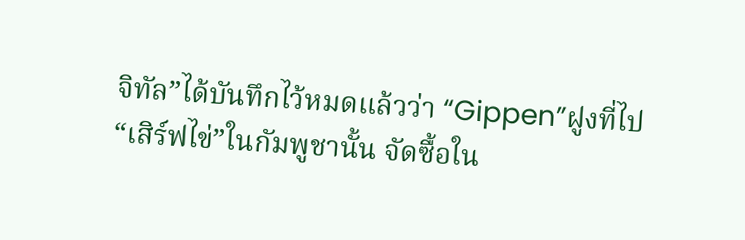จิทัล”ได้บันทึกไว้หมดแล้วว่า “Gippen”ฝูงที่ไป“เสิร์ฟไข่”ในกัมพูชานั้น จัดซื้อใน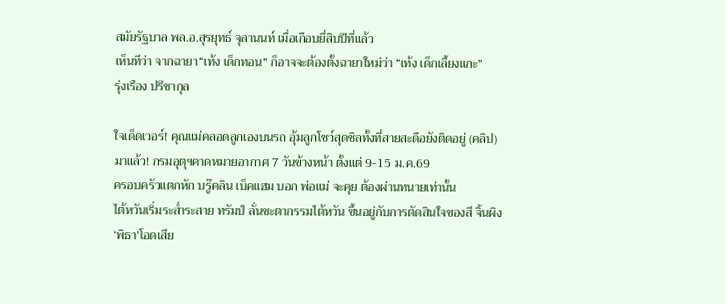สมัยรัฐบาล พล.อ.สุรยุทธ์ จุลานนท์ เมื่อเกือบยี่สิบปีที่แล้ว
เห็นทีว่า จากฉายา“เท้ง เด็กทอน” ก็อาจจะต้องตั้งฉายาใหม่ว่า “เท้ง เด็กเลี้ยงแกะ”
รุ่งเรือง ปรีชากุล

ใจเด็ดเวอร์! คุณแม่คลอดลูกเองบนรถ อุ้มลูกโชว์สุดชิลทั้งที่สายสะดือยังติดอยู่ (คลิป)
มาแล้ว! กรมอุตุฯคาดหมายอากาศ 7 วันข้างหน้า ตั้งแต่ 9-15 ม.ค.69
ครอบครัวแตกหัก บรู๊คลิน เบ็คแฮม บอก พ่อแม่ จะคุย ต้องผ่านทนายเท่านั้น
ไต้หวันเริ่มระส่ำระสาย ทรัมป์ ลั่นชะตากรรมไต้หวัน ขึ้นอยู่กับการตัดสินใจของสี จิ้นผิง
‘พิธา’โอดเสีย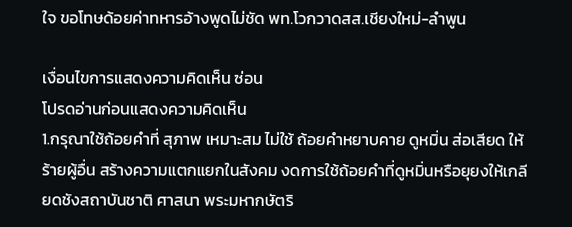ใจ ขอโทษด้อยค่าทหารอ้างพูดไม่ชัด พท.โวกวาดสส.เชียงใหม่-ลำพูน

เงื่อนไขการแสดงความคิดเห็น ซ่อน
โปรดอ่านก่อนแสดงความคิดเห็น
1.กรุณาใช้ถ้อยคำที่ สุภาพ เหมาะสม ไม่ใช้ ถ้อยคำหยาบคาย ดูหมิ่น ส่อเสียด ให้ร้ายผู้อื่น สร้างความแตกแยกในสังคม งดการใช้ถ้อยคำที่ดูหมิ่นหรือยุยงให้เกลียดชังสถาบันชาติ ศาสนา พระมหากษัตริ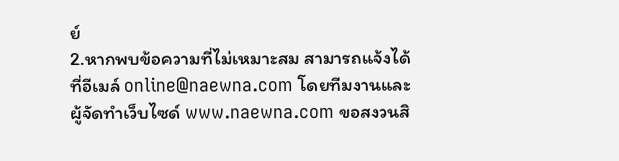ย์
2.หากพบข้อความที่ไม่เหมาะสม สามารถแจ้งได้ที่อีเมล์ online@naewna.com โดยทีมงานและผู้จัดทำเว็บไซด์ www.naewna.com ขอสงวนสิ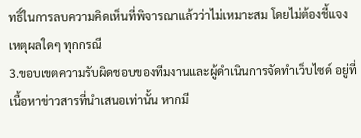ทธิ์ในการลบความคิดเห็นที่พิจารณาแล้วว่าไม่เหมาะสม โดยไม่ต้องชี้แจงเหตุผลใดๆ ทุกกรณี
3.ขอบเขตความรับผิดชอบของทีมงานและผู้ดำเนินการจัดทำเว็บไซด์ อยู่ที่เนื้อหาข่าวสารที่นำเสนอเท่านั้น หากมี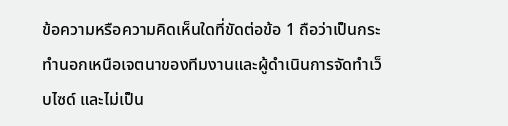ข้อความหรือความคิดเห็นใดที่ขัดต่อข้อ 1 ถือว่าเป็นกระทำนอกเหนือเจตนาของทีมงานและผู้ดำเนินการจัดทำเว็บไซด์ และไม่เป็น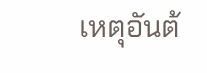เหตุอันต้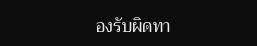องรับผิดทา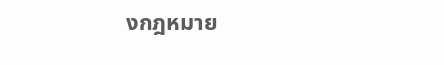งกฎหมาย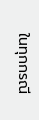ในทุกกรณี